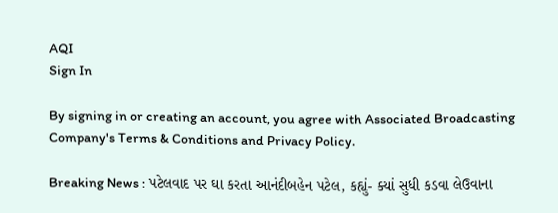AQI
Sign In

By signing in or creating an account, you agree with Associated Broadcasting Company's Terms & Conditions and Privacy Policy.

Breaking News : પટેલવાદ પર ઘા કરતા આનંદીબહેન પટેલ, કહ્યું- ક્યાં સુધી કડવા લેઉવાના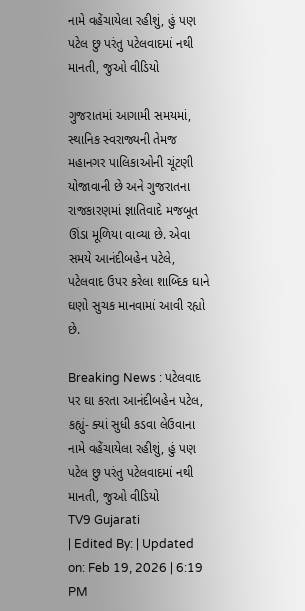નામે વહેંચાયેલા રહીશું, હું પણ પટેલ છુ પરંતુ પટેલવાદમાં નથી માનતી, જુઓ વીડિયો

ગુજરાતમાં આગામી સમયમાં, સ્થાનિક સ્વરાજ્યની તેમજ મહાનગર પાલિકાઓની ચૂંટણી યોજાવાની છે અને ગુજરાતના રાજકારણમાં જ્ઞાતિવાદે મજબૂત ઊંડા મૂળિયા વાવ્યા છે. એવા સમયે આનંદીબહેન પટેલે, પટેલવાદ ઉપર કરેલા શાબ્દિક ઘાને ઘણો સુચક માનવામાં આવી રહ્યો છે.

Breaking News : પટેલવાદ પર ઘા કરતા આનંદીબહેન પટેલ, કહ્યું- ક્યાં સુધી કડવા લેઉવાના નામે વહેંચાયેલા રહીશું, હું પણ પટેલ છુ પરંતુ પટેલવાદમાં નથી માનતી, જુઓ વીડિયો
TV9 Gujarati
| Edited By: | Updated on: Feb 19, 2026 | 6:19 PM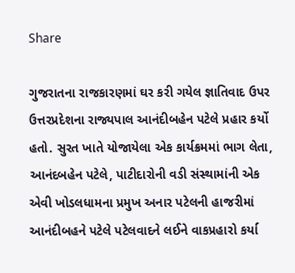Share

ગુજરાતના રાજકારણમાં ઘર કરી ગયેલ જ્ઞાતિવાદ ઉપર ઉત્તરપ્રદેશના રાજ્યપાલ આનંદીબહેન પટેલે પ્રહાર કર્યો હતો. સુરત ખાતે યોજાયેલા એક કાર્યક્રમમાં ભાગ લેતા, આનંદબહેન પટેલે, પાટીદારોની વડી સંસ્થામાંની એક એવી ખોડલધામના પ્રમુખ અનાર પટેલની હાજરીમાં આનંદીબહને પટેલે પટેલવાદને લઈને વાકપ્રહારો કર્યા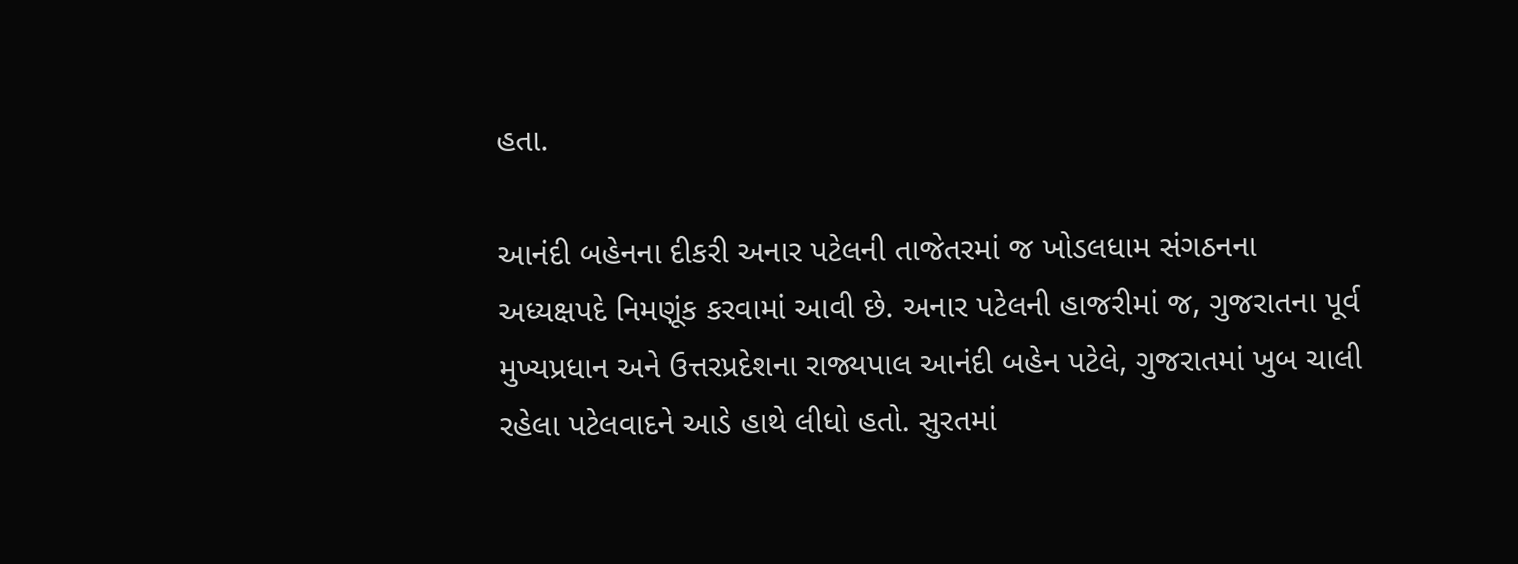હતા.

આનંદી બહેનના દીકરી અનાર પટેલની તાજેતરમાં જ ખોડલધામ સંગઠનના અધ્યક્ષપદે નિમણૂંક કરવામાં આવી છે. અનાર પટેલની હાજરીમાં જ, ગુજરાતના પૂર્વ મુખ્યપ્રધાન અને ઉત્તરપ્રદેશના રાજ્યપાલ આનંદી બહેન પટેલે, ગુજરાતમાં ખુબ ચાલી રહેલા પટેલવાદને આડે હાથે લીધો હતો. સુરતમાં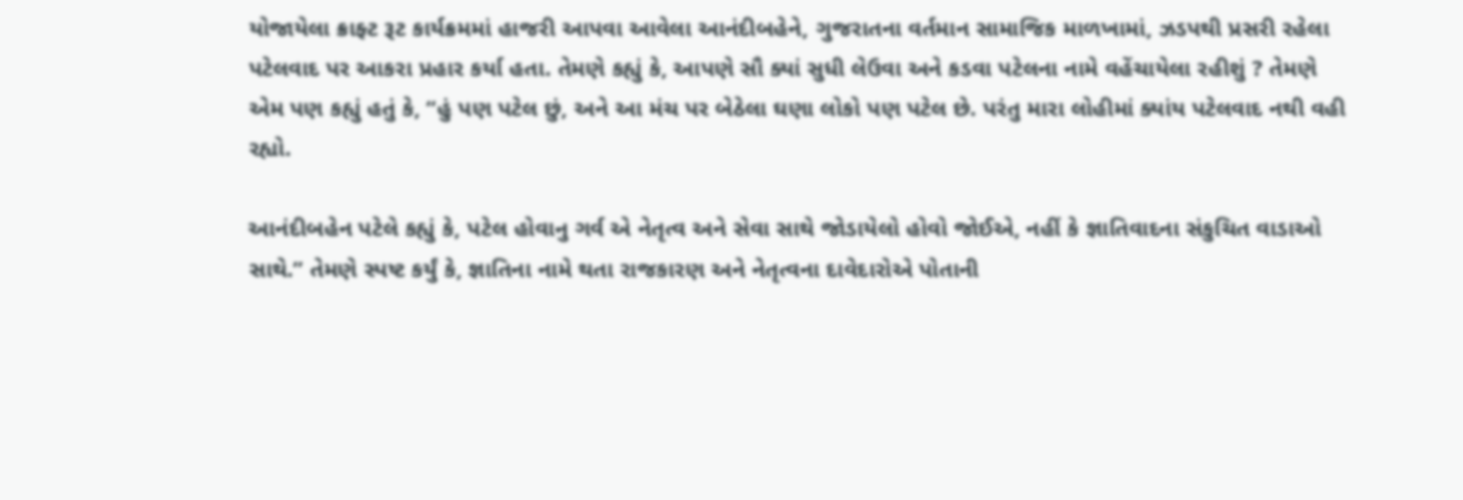યોજાયેલા ક્રાફ્ટ રૂટ કાર્યક્રમમાં હાજરી આપવા આવેલા આનંદીબહેને, ગુજરાતના વર્તમાન સામાજિક માળખામાં, ઝડપથી પ્રસરી રહેલા પટેલવાદ પર આકરા પ્રહાર કર્યા હતા. તેમણે કહ્યું કે, આપણે સૌ ક્યાં સુધી લેઉવા અને કડવા પટેલના નામે વહેંચાયેલા રહીશું ? તેમણે એમ પણ કહ્યું હતું કે, “હું પણ પટેલ છું, અને આ મંચ પર બેઠેલા ઘણા લોકો પણ પટેલ છે. પરંતુ મારા લોહીમાં ક્યાંય પટેલવાદ નથી વહી રહ્યો.

આનંદીબહેન પટેલે કહ્યું કે, પટેલ હોવાનુ ગર્વ એ નેતૃત્વ અને સેવા સાથે જોડાયેલો હોવો જોઈએ, નહીં કે જ્ઞાતિવાદના સંકુચિત વાડાઓ સાથે.” તેમણે સ્પષ્ટ કર્યું કે, જ્ઞાતિના નામે થતા રાજકારણ અને નેતૃત્વના દાવેદારોએ પોતાની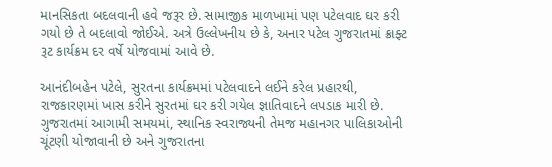માનસિકતા બદલવાની હવે જરૂર છે. સામાજીક માળખામાં પણ પટેલવાદ ઘર કરી ગયો છે તે બદલાવો જોઈએ. અત્રે ઉલ્લેખનીય છે કે, અનાર પટેલ ગુજરાતમાં ક્રાફ્ટ રૂટ કાર્યક્રમ દર વર્ષે યોજવામાં આવે છે.

આનંદીબહેન પટેલે, સુરતના કાર્યક્રમમાં પટેલવાદને લઈને કરેલ પ્રહારથી, રાજકારણમાં ખાસ કરીને સુરતમાં ઘર કરી ગયેલ જ્ઞાતિવાદને લપડાક મારી છે. ગુજરાતમાં આગામી સમયમાં, સ્થાનિક સ્વરાજ્યની તેમજ મહાનગર પાલિકાઓની ચૂંટણી યોજાવાની છે અને ગુજરાતના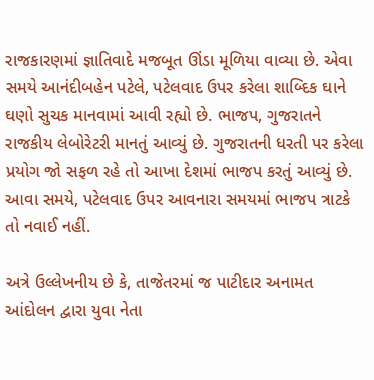રાજકારણમાં જ્ઞાતિવાદે મજબૂત ઊંડા મૂળિયા વાવ્યા છે. એવા સમયે આનંદીબહેન પટેલે, પટેલવાદ ઉપર કરેલા શાબ્દિક ઘાને ઘણો સુચક માનવામાં આવી રહ્યો છે. ભાજપ, ગુજરાતને રાજકીય લેબોરેટરી માનતું આવ્યું છે. ગુજરાતની ધરતી પર કરેલા પ્રયોગ જો સફળ રહે તો આખા દેશમાં ભાજપ કરતું આવ્યું છે. આવા સમયે, પટેલવાદ ઉપર આવનારા સમયમાં ભાજપ ત્રાટકે તો નવાઈ નહીં.

અત્રે ઉલ્લેખનીય છે કે, તાજેતરમાં જ પાટીદાર અનામત આંદોલન દ્વારા યુવા નેતા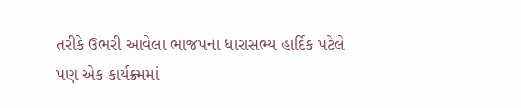તરીકે ઉભરી આવેલા ભાજપના ધારાસભ્ય હાર્દિક પટેલે પણ એક કાર્યક્ર્મમાં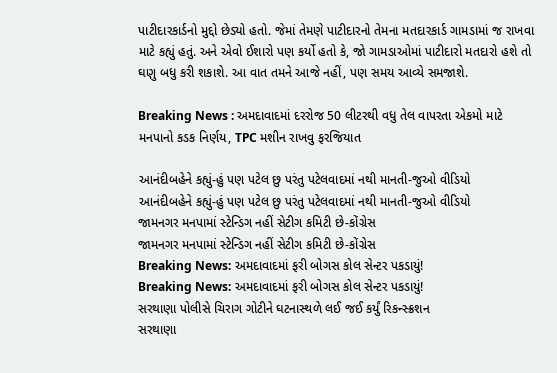પાટીદારકાર્ડનો મુદ્દો છેડ્યો હતો. જેમાં તેમણે પાટીદારનો તેમના મતદારકાર્ડ ગામડામાં જ રાખવા માટે કહ્યું હતું. અને એવો ઈશારો પણ કર્યો હતો કે, જો ગામડાઓમાં પાટીદારો મતદારો હશે તો ઘણુ બધુ કરી શકાશે. આ વાત તમને આજે નહીં, પણ સમય આવ્યે સમજાશે.

Breaking News : અમદાવાદમાં દરરોજ 50 લીટરથી વધુ તેલ વાપરતા એકમો માટે મનપાનો કડક નિર્ણય, TPC મશીન રાખવુ ફરજિયાત

આનંદીબહેને કહ્યું-હું પણ પટેલ છુ પરંતુ પટેલવાદમાં નથી માનતી-જુઓ વીડિયો
આનંદીબહેને કહ્યું-હું પણ પટેલ છુ પરંતુ પટેલવાદમાં નથી માનતી-જુઓ વીડિયો
જામનગર મનપામાં સ્ટેન્ડિગ નહીં સેટીગ કમિટી છે-કોંગ્રેસ
જામનગર મનપામાં સ્ટેન્ડિગ નહીં સેટીગ કમિટી છે-કોંગ્રેસ
Breaking News: અમદાવાદમાં ફરી બોગસ કોલ સેન્ટર પકડાયું!
Breaking News: અમદાવાદમાં ફરી બોગસ કોલ સેન્ટર પકડાયું!
સરથાણા પોલીસે ચિરાગ ગોટીને ઘટનાસ્થળે લઈ જઈ કર્યું રિકન્સ્ક્રશન
સરથાણા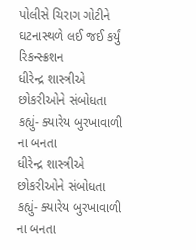પોલીસે ચિરાગ ગોટીને ઘટનાસ્થળે લઈ જઈ કર્યું રિકન્સ્ક્રશન
ધીરેન્દ્ર શાસ્ત્રીએ છોકરીઓને સંબોધતા કહ્યું- ક્યારેય બુરખાવાળી ના બનતા
ધીરેન્દ્ર શાસ્ત્રીએ છોકરીઓને સંબોધતા કહ્યું- ક્યારેય બુરખાવાળી ના બનતા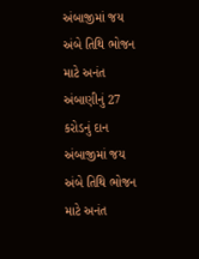અંબાજીમાં જય અંબે તિથિ ભોજન માટે અનંત અંબાણીનું 27 કરોડનું દાન
અંબાજીમાં જય અંબે તિથિ ભોજન માટે અનંત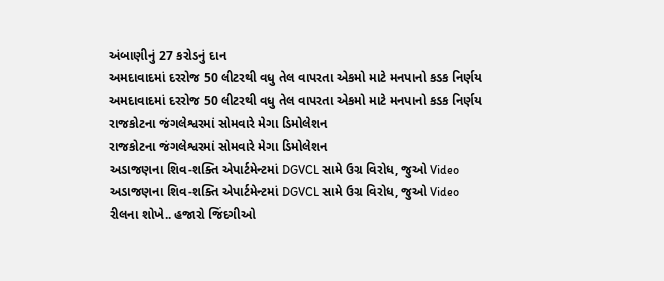અંબાણીનું 27 કરોડનું દાન
અમદાવાદમાં દરરોજ 50 લીટરથી વધુ તેલ વાપરતા એકમો માટે મનપાનો કડક નિર્ણય
અમદાવાદમાં દરરોજ 50 લીટરથી વધુ તેલ વાપરતા એકમો માટે મનપાનો કડક નિર્ણય
રાજકોટના જંગલેશ્વરમાં સોમવારે મેગા ડિમોલેશન
રાજકોટના જંગલેશ્વરમાં સોમવારે મેગા ડિમોલેશન
અડાજણના શિવ-શક્તિ એપાર્ટમેન્ટમાં DGVCL સામે ઉગ્ર વિરોધ, જુઓ Video
અડાજણના શિવ-શક્તિ એપાર્ટમેન્ટમાં DGVCL સામે ઉગ્ર વિરોધ, જુઓ Video
રીલના શોખે.. હજારો જિંદગીઓ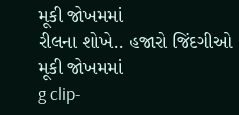મૂકી જોખમમાં
રીલના શોખે.. હજારો જિંદગીઓ મૂકી જોખમમાં
g clip-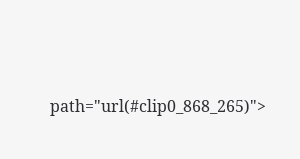path="url(#clip0_868_265)">